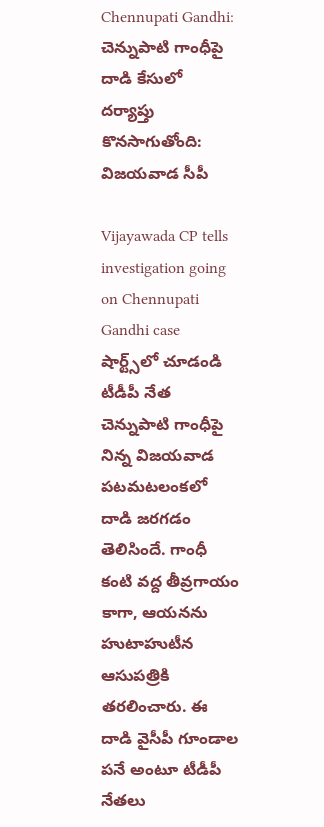Chennupati Gandhi: చెన్నుపాటి గాంధీపై దాడి కేసులో దర్యాప్తు కొనసాగుతోంది: విజయవాడ సీపీ

Vijayawada CP tells investigation going on Chennupati Gandhi case
షార్ట్స్‌లో చూడండి
టీడీపీ నేత చెన్నుపాటి గాంధీపై నిన్న విజయవాడ పటమటలంకలో దాడి జరగడం తెలిసిందే. గాంధీ కంటి వద్ద తీవ్రగాయం కాగా, ఆయనను హుటాహుటీన ఆసుపత్రికి తరలించారు. ఈ దాడి వైసీపీ గూండాల పనే అంటూ టీడీపీ నేతలు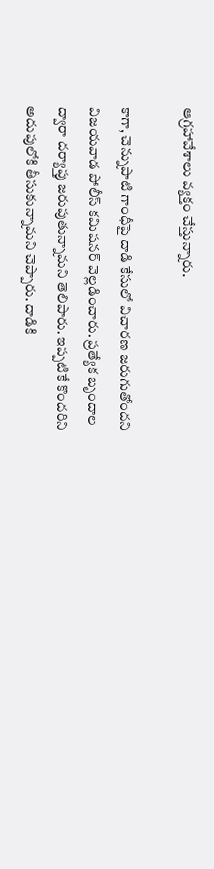ఆగ్రహావేశాలు వ్యక్తం చేస్తున్నారు.

కాగా, చెన్నుపాటి గాంధీపై దాడి కేసులో విచారణ జరుగుతోందని విజయవాడ పోలీస్ కమిషనర్ వెల్లడించారు. ప్రత్యేక బృందాల ద్వారా దర్యాప్తు జరుపుతున్నామని తెలిపారు. ఇప్పటికే కొందరిని అదుపులోకి తీసుకున్నామని చెప్పారు. దాడికి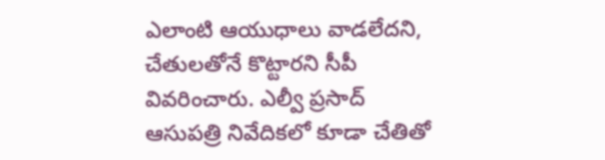ఎలాంటి ఆయుధాలు వాడలేదని, చేతులతోనే కొట్టారని సీపీ వివరించారు. ఎల్వీ ప్రసాద్ ఆసుపత్రి నివేదికలో కూడా చేతితో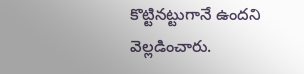కొట్టినట్టుగానే ఉందని వెల్లడించారు.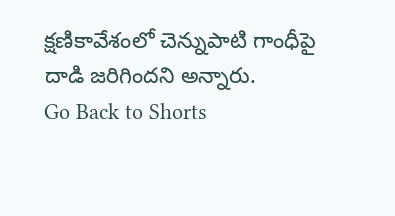క్షణికావేశంలో చెన్నుపాటి గాంధీపై దాడి జరిగిందని అన్నారు.
Go Back to Shorts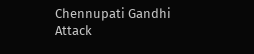Chennupati Gandhi
Attack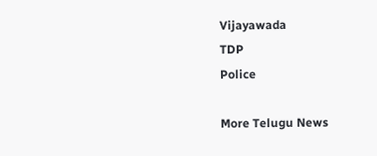Vijayawada
TDP
Police

More Telugu News